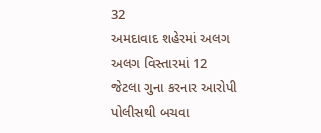32
અમદાવાદ શહેરમાં અલગ અલગ વિસ્તારમાં 12 જેટલા ગુના કરનાર આરોપી પોલીસથી બચવા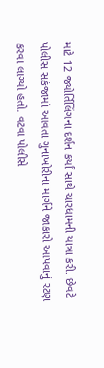માટે 12 જ્યોર્તિલિંગના દર્શન કર્યાં સાથે ચારધામની યાત્રા કરી. છેવટે પોલીસ સકંજામાં આવતા ગુનાખોરીના માર્ગને જાકારો આપવાનું રટણ કરવા લાગ્યો હતો. વટવા પોલીસે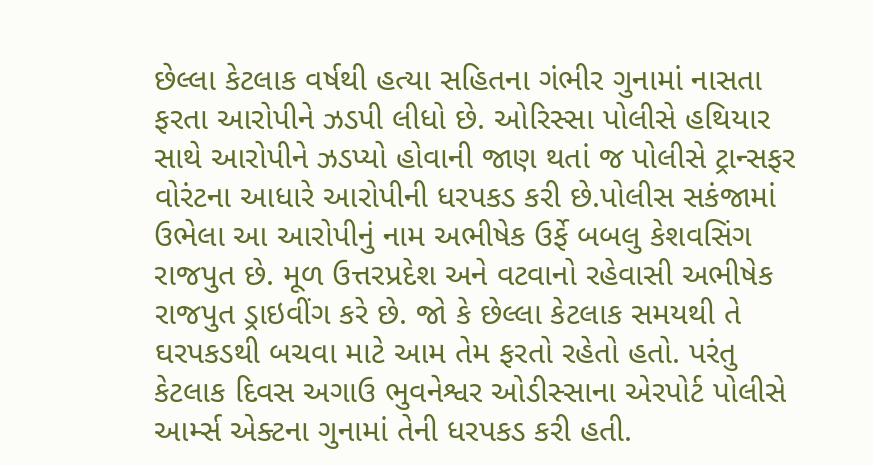છેલ્લા કેટલાક વર્ષથી હત્યા સહિતના ગંભીર ગુનામાં નાસતા ફરતા આરોપીને ઝડપી લીધો છે. ઓરિસ્સા પોલીસે હથિયાર સાથે આરોપીને ઝડપ્યો હોવાની જાણ થતાં જ પોલીસે ટ્રાન્સફર વોરંટના આધારે આરોપીની ધરપકડ કરી છે.પોલીસ સકંજામાં ઉભેલા આ આરોપીનું નામ અભીષેક ઉર્ફે બબલુ કેશવસિંગ રાજપુત છે. મૂળ ઉત્તરપ્રદેશ અને વટવાનો રહેવાસી અભીષેક રાજપુત ડ્રાઇવીંગ કરે છે. જો કે છેલ્લા કેટલાક સમયથી તે ઘરપકડથી બચવા માટે આમ તેમ ફરતો રહેતો હતો. પરંતુ કેટલાક દિવસ અગાઉ ભુવનેશ્વર ઓડીસ્સાના એરપોર્ટ પોલીસે આર્મ્સ એક્ટના ગુનામાં તેની ધરપકડ કરી હતી.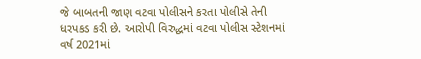જે બાબતની જાણ વટવા પોલીસને કરતા પોલીસે તેની ધરપકડ કરી છે. આરોપી વિરુદ્ધમાં વટવા પોલીસ સ્ટેશનમાં વર્ષ 2021માં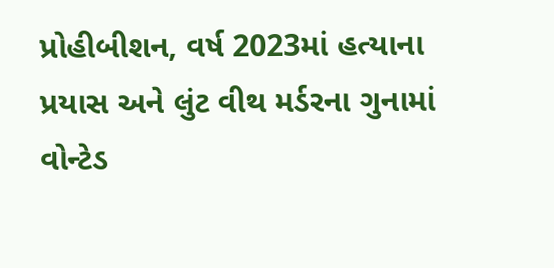પ્રોહીબીશન, વર્ષ 2023માં હત્યાના પ્રયાસ અને લુંટ વીથ મર્ડરના ગુનામાં વોન્ટેડ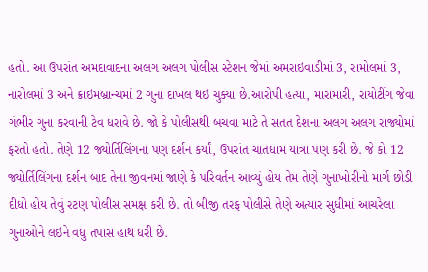હતો. આ ઉપરાંત અમદાવાદના અલગ અલગ પોલીસ સ્ટેશન જેમાં અમરાઇવાડીમાં 3, રામોલમાં 3, નારોલમાં 3 અને ક્રાઇમબ્રાન્ચમાં 2 ગુના દાખલ થઇ ચુક્યા છે.આરોપી હત્યા, મારામારી, રાયોટીંગ જેવા ગંભીર ગુના કરવાની ટેવ ધરાવે છે. જો કે પોલીસથી બચવા માટે તે સતત દેશના અલગ અલગ રાજ્યોમાં ફરતો હતો. તેણે 12 જ્યોર્તિલિંગના પણ દર્શન કર્યાં, ઉપરાંત ચાતધામ યાત્રા પણ કરી છે. જે કો 12 જ્યોર્તિલિંગના દર્શન બાદ તેના જીવનમાં જાણે કે પરિવર્તન આવ્યું હોય તેમ તેણે ગુનાખોરીનો માર્ગ છોડી દીધો હોય તેવું રટણ પોલીસ સમક્ષ કરી છે. તો બીજી તરફ પોલીસે તેણે અત્યાર સુધીમાં આચરેલા ગુનાઓને લઇને વધુ તપાસ હાથ ધરી છે.